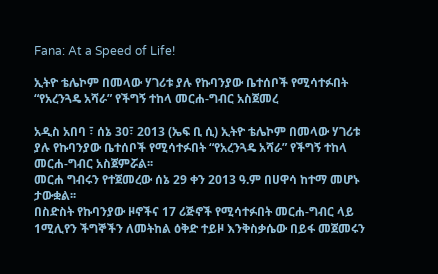Fana: At a Speed of Life!

ኢትዮ ቴሌኮም በመላው ሃገሪቱ ያሉ የኩባንያው ቤተሰቦች የሚሳተፉበት “የአረንጓዴ አሻራ” የችግኝ ተከላ መርሐ-ግብር አስጀመረ

አዲስ አበባ ፣ ሰኔ 30፣ 2013 (ኤፍ ቢ ሲ) ኢትዮ ቴሌኮም በመላው ሃገሪቱ ያሉ የኩባንያው ቤተሰቦች የሚሳተፉበት “የአረንጓዴ አሻራ” የችግኝ ተከላ መርሐ-ግብር አስጀምሯል፡፡
መርሐ ግብሩን የተጀመረው ሰኔ 29 ቀን 2013 ዓ.ም በሀዋሳ ከተማ መሆኑ ታውቋል፡፡
በስድስት የኩባንያው ዞኖችና 17 ሪጅኖች የሚሳተፉበት መርሐ-ግብር ላይ 1ሚሊየን ችግኞችን ለመትከል ዕቅድ ተይዞ እንቅስቃሴው በይፋ መጀመሩን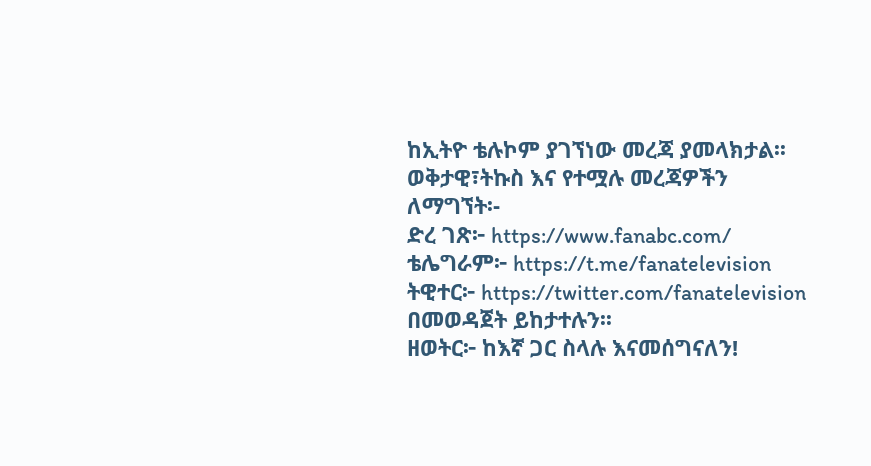ከኢትዮ ቴሉኮም ያገኘነው መረጃ ያመላክታል፡፡
ወቅታዊ፣ትኩስ እና የተሟሉ መረጃዎችን ለማግኘት፡-
ድረ ገጽ፦ https://www.fanabc.com/
ቴሌግራም፦ https://t.me/fanatelevision
ትዊተር፦ https://twitter.com/fanatelevision በመወዳጀት ይከታተሉን፡፡
ዘወትር፦ ከእኛ ጋር ስላሉ እናመሰግናለን!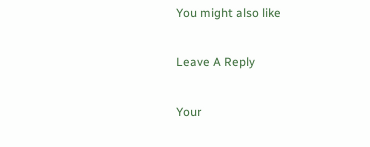You might also like

Leave A Reply

Your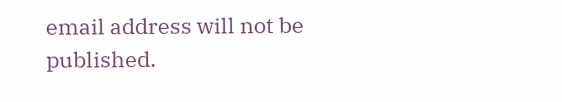email address will not be published.